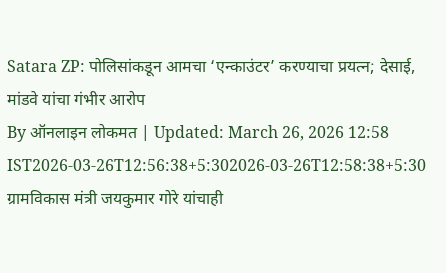Satara ZP: पोलिसांकडून आमचा ‘एन्काउंटर’ करण्याचा प्रयत्न; देसाई, मांडवे यांचा गंभीर आरोप
By ऑनलाइन लोकमत | Updated: March 26, 2026 12:58 IST2026-03-26T12:56:38+5:302026-03-26T12:58:38+5:30
ग्रामविकास मंत्री जयकुमार गोरे यांचाही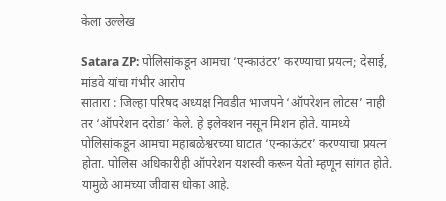केला उल्लेख

Satara ZP: पोलिसांकडून आमचा ‘एन्काउंटर’ करण्याचा प्रयत्न; देसाई, मांडवे यांचा गंभीर आरोप
सातारा : जिल्हा परिषद अध्यक्ष निवडीत भाजपने ‘ऑपरेशन लोटस’ नाही तर ‘ऑपरेशन दरोडा’ केले. हे इलेक्शन नसून मिशन होते. यामध्ये पोलिसांकडून आमचा महाबळेश्वरच्या घाटात ‘एन्काऊंटर’ करण्याचा प्रयत्न होता. पोलिस अधिकारीही ऑपरेशन यशस्वी करून येतो म्हणून सांगत होते. यामुळे आमच्या जीवास धोका आहे.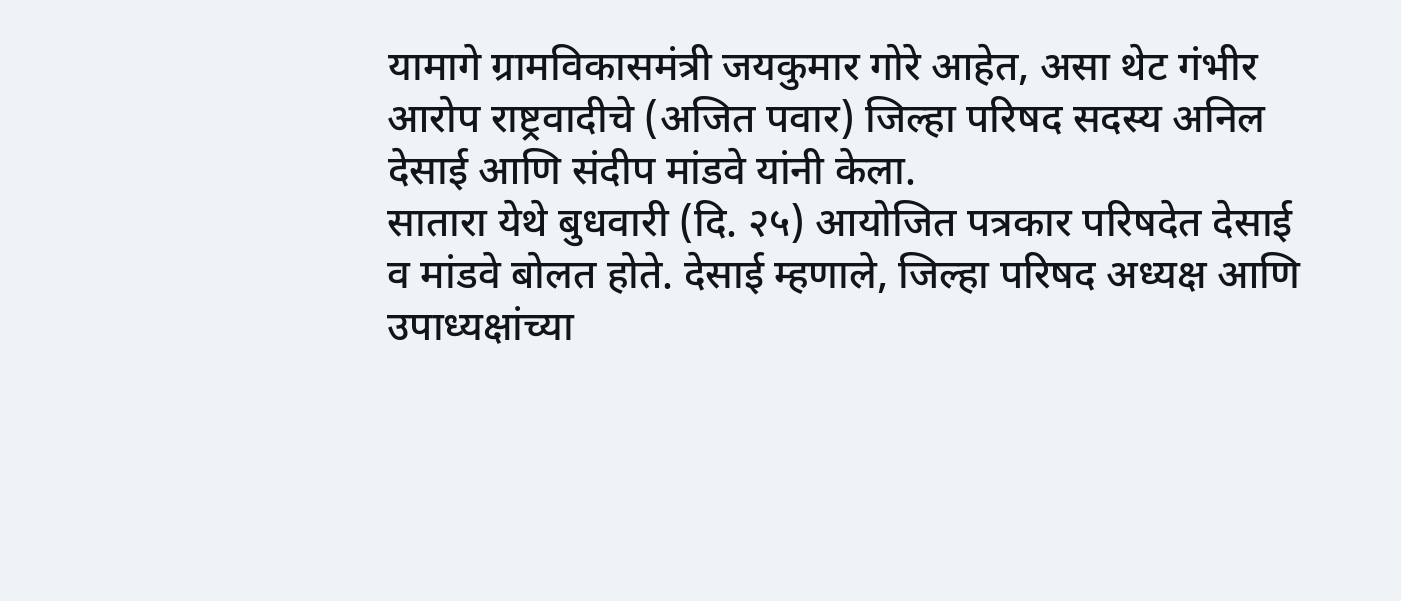यामागे ग्रामविकासमंत्री जयकुमार गोरे आहेत, असा थेट गंभीर आरोप राष्ट्रवादीचे (अजित पवार) जिल्हा परिषद सदस्य अनिल देसाई आणि संदीप मांडवे यांनी केला.
सातारा येथे बुधवारी (दि. २५) आयोजित पत्रकार परिषदेत देसाई व मांडवे बोलत होते. देसाई म्हणाले, जिल्हा परिषद अध्यक्ष आणि उपाध्यक्षांच्या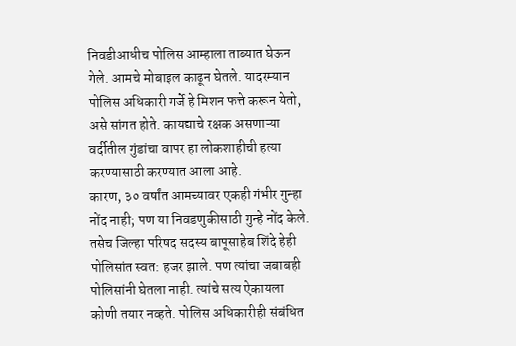निवडीआधीच पोलिस आम्हाला ताब्यात घेऊन गेले. आमचे मोबाइल काढून घेतले. यादरम्यान पोलिस अधिकारी गर्जे हे मिशन फत्ते करून येतो, असे सांगत होते. कायद्याचे रक्षक असणाऱ्या वर्दीतील गुंडांचा वापर हा लोकशाहीची हत्या करण्यासाठी करण्यात आला आहे.
कारण, ३० वर्षांत आमच्यावर एकही गंभीर गुन्हा नोंद नाही; पण या निवडणुकीसाठी गुन्हे नोंद केले. तसेच जिल्हा परिषद सदस्य बापूसाहेब शिंदे हेही पोलिसांत स्वत: हजर झाले. पण त्यांचा जबाबही पोलिसांनी घेतला नाही. त्यांचे सत्य ऐकायला कोणी तयार नव्हते. पोलिस अधिकारीही संबंधित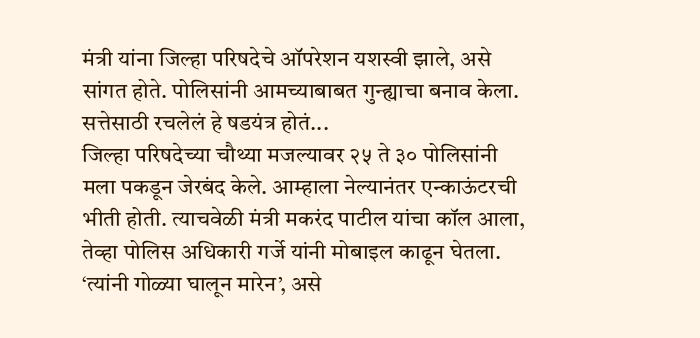मंत्री यांना जिल्हा परिषदेचे ऑपरेशन यशस्वी झाले, असे सांगत होते. पोलिसांनी आमच्याबाबत गुन्ह्याचा बनाव केला.
सत्तेसाठी रचलेलं हे षडयंत्र होतं...
जिल्हा परिषदेच्या चौथ्या मजल्यावर २५ ते ३० पोलिसांनी मला पकडून जेरबंद केले. आम्हाला नेल्यानंतर एन्काऊंटरची भीती होती. त्याचवेळी मंत्री मकरंद पाटील यांचा कॉल आला, तेव्हा पोलिस अधिकारी गर्जे यांनी मोबाइल काढून घेतला. ‘त्यांनी गोळ्या घालून मारेन’, असे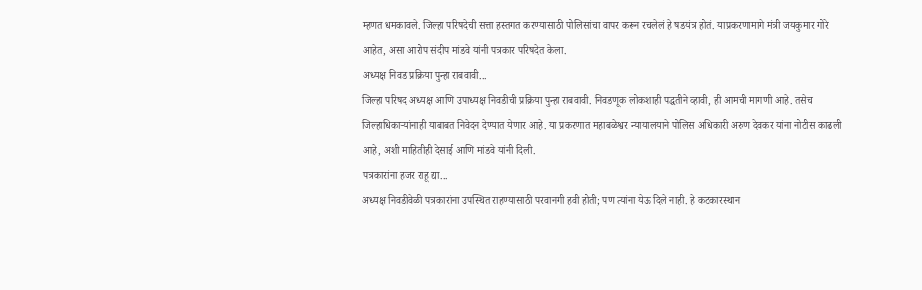म्हणत धमकावले. जिल्हा परिषदेची सत्ता हस्तगत करण्यासाठी पोलिसांचा वापर करून रचलेलं हे षडयंत्र होतं. याप्रकरणामागे मंत्री जयकुमार गोरे आहेत, असा आरोप संदीप मांडवे यांनी पत्रकार परिषदेत केला.
अध्यक्ष निवड प्रक्रिया पुन्हा राबवावी...
जिल्हा परिषद अध्यक्ष आणि उपाध्यक्ष निवडीची प्रक्रिया पुन्हा राबवावी. निवडणूक लोकशाही पद्धतीने व्हावी, ही आमची मागणी आहे. तसेच जिल्हाधिकाऱ्यांनाही याबाबत निवेदन देण्यात येणार आहे. या प्रकरणात महाबळेश्वर न्यायालयाने पोलिस अधिकारी अरुण देवकर यांना नोटीस काढली आहे, अशी माहितीही देसाई आणि मांडवे यांनी दिली.
पत्रकारांना हजर राहू द्या...
अध्यक्ष निवडीवेळी पत्रकारांना उपस्थित राहण्यासाठी परवानगी हवी होती; पण त्यांना येऊ दिले नाही. हे कटकारस्थान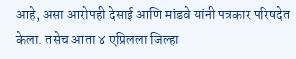आहे, असा आरोपही देसाई आणि मांडवे यांनी पत्रकार परिषदेत केला. तसेच आता ४ एप्रिलला जिल्हा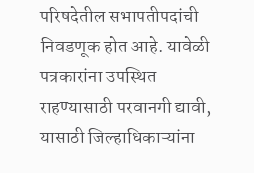परिषदेतील सभापतीपदांची निवडणूक होत आहे. यावेळी पत्रकारांना उपस्थित राहण्यासाठी परवानगी द्यावी, यासाठी जिल्हाधिकाऱ्यांना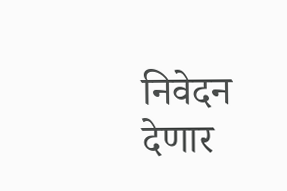निवेदन देणार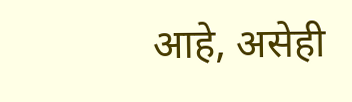आहे, असेही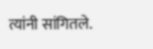त्यांनी सांगितले.